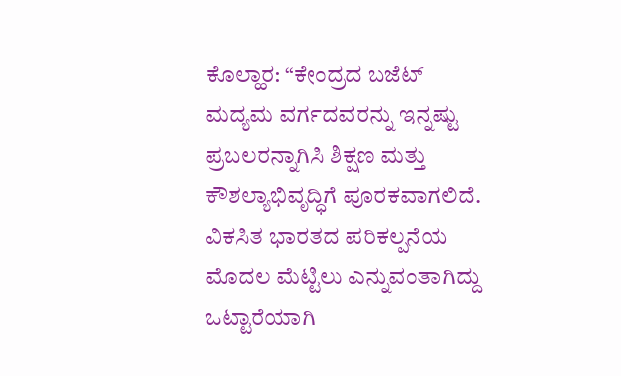ಕೊಲ್ಹಾರ: “ಕೇಂದ್ರದ ಬಜೆಟ್ ಮದ್ಯಮ ವರ್ಗದವರನ್ನು ಇನ್ನಷ್ಟು ಪ್ರಬಲರನ್ನಾಗಿಸಿ ಶಿಕ್ಷಣ ಮತ್ತು ಕೌಶಲ್ಯಾಭಿವೃದ್ಧಿಗೆ ಪೂರಕವಾಗಲಿದೆ. ವಿಕಸಿತ ಭಾರತದ ಪರಿಕಲ್ಪನೆಯ ಮೊದಲ ಮೆಟ್ಟಿಲು ಎನ್ನುವಂತಾಗಿದ್ದು ಒಟ್ಟಾರೆಯಾಗಿ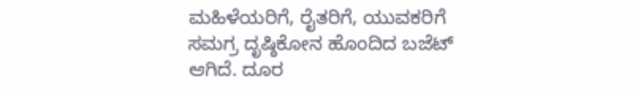ಮಹಿಳೆಯರಿಗೆ, ರೈತರಿಗೆ, ಯುವಕರಿಗೆ ಸಮಗ್ರ ದೃಷ್ಠಿಕೋನ ಹೊಂದಿದ ಬಜೆಟ್ ಆಗಿದೆ. ದೂರ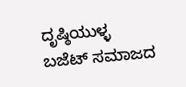ದೃಷ್ಠಿಯುಳ್ಳ ಬಜೆಟ್ ಸಮಾಜದ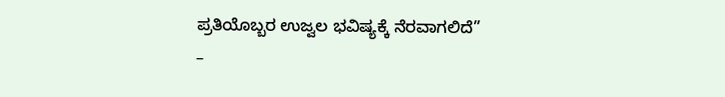ಪ್ರತಿಯೊಬ್ಬರ ಉಜ್ವಲ ಭವಿಷ್ಯಕ್ಕೆ ನೆರವಾಗಲಿದೆ”
–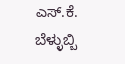ಎಸ್.ಕೆ. ಬೆಳ್ಳುಬ್ಬಿ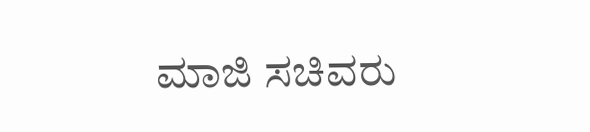ಮಾಜಿ ಸಚಿವರು